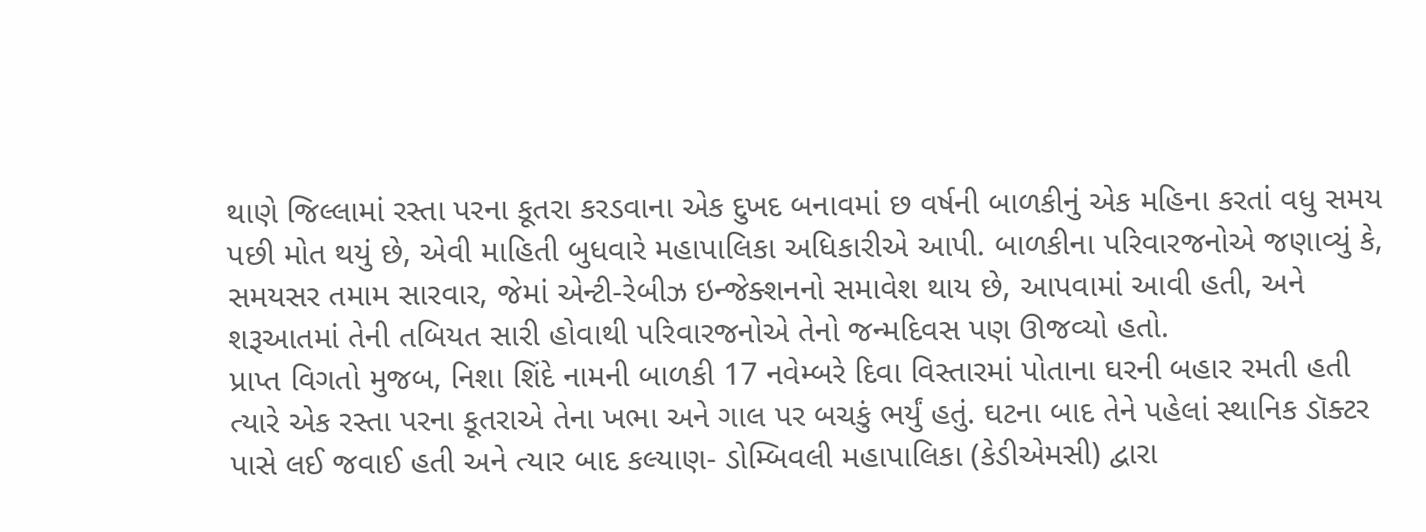થાણે જિલ્લામાં રસ્તા પરના કૂતરા કરડવાના એક દુખદ બનાવમાં છ વર્ષની બાળકીનું એક મહિના કરતાં વધુ સમય પછી મોત થયું છે, એવી માહિતી બુધવારે મહાપાલિકા અધિકારીએ આપી. બાળકીના પરિવારજનોએ જણાવ્યું કે, સમયસર તમામ સારવાર, જેમાં એન્ટી-રેબીઝ ઇન્જેક્શનનો સમાવેશ થાય છે, આપવામાં આવી હતી, અને શરૂઆતમાં તેની તબિયત સારી હોવાથી પરિવારજનોએ તેનો જન્મદિવસ પણ ઊજવ્યો હતો.
પ્રાપ્ત વિગતો મુજબ, નિશા શિંદે નામની બાળકી 17 નવેમ્બરે દિવા વિસ્તારમાં પોતાના ઘરની બહાર રમતી હતી ત્યારે એક રસ્તા પરના કૂતરાએ તેના ખભા અને ગાલ પર બચકું ભર્યું હતું. ઘટના બાદ તેને પહેલાં સ્થાનિક ડૉક્ટર પાસે લઈ જવાઈ હતી અને ત્યાર બાદ કલ્યાણ- ડોમ્બિવલી મહાપાલિકા (કેડીએમસી) દ્વારા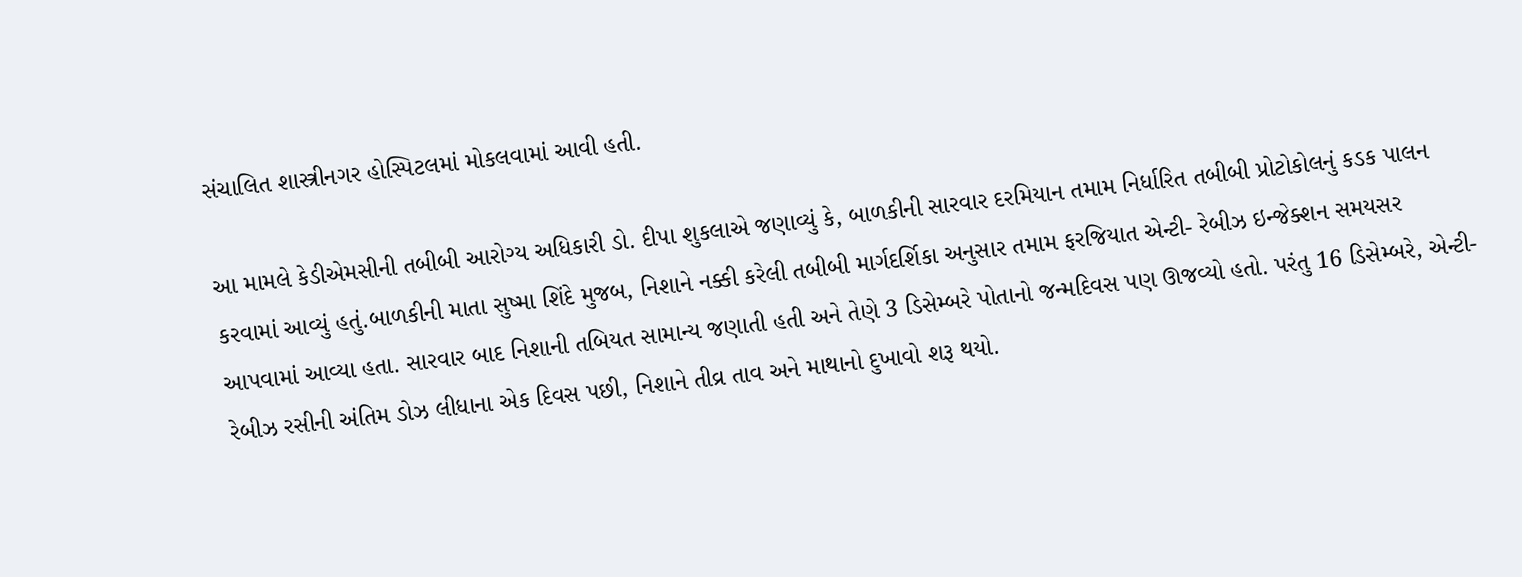સંચાલિત શાસ્ત્રીનગર હોસ્પિટલમાં મોકલવામાં આવી હતી.

આ મામલે કેડીએમસીની તબીબી આરોગ્ય અધિકારી ડો. દીપા શુકલાએ જણાવ્યું કે, બાળકીની સારવાર દરમિયાન તમામ નિર્ધારિત તબીબી પ્રોટોકોલનું કડક પાલન કરવામાં આવ્યું હતું.બાળકીની માતા સુષ્મા શિંદે મુજબ, નિશાને નક્કી કરેલી તબીબી માર્ગદર્શિકા અનુસાર તમામ ફરજિયાત એન્ટી- રેબીઝ ઇન્જેક્શન સમયસર આપવામાં આવ્યા હતા. સારવાર બાદ નિશાની તબિયત સામાન્ય જણાતી હતી અને તેણે 3 ડિસેમ્બરે પોતાનો જન્મદિવસ પણ ઊજવ્યો હતો. પરંતુ 16 ડિસેમ્બરે, એન્ટી-રેબીઝ રસીની અંતિમ ડોઝ લીધાના એક દિવસ પછી, નિશાને તીવ્ર તાવ અને માથાનો દુખાવો શરૂ થયો.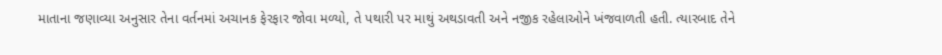માતાના જણાવ્યા અનુસાર તેના વર્તનમાં અચાનક ફેરફાર જોવા મળ્યો, તે પથારી પર માથું અથડાવતી અને નજીક રહેલાઓને ખંજવાળતી હતી. ત્યારબાદ તેને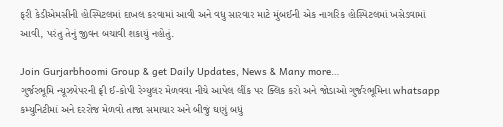ફરી કેડીએમસીની હોસ્પિટલમાં દાખલ કરવામાં આવી અને વધુ સારવાર માટે મુંબઈની એક નાગરિક હોસ્પિટલમાં ખસેડવામાં આવી, પરંતુ તેનું જીવન બચાવી શકાયું નહોતું.

Join Gurjarbhoomi Group & get Daily Updates, News & Many more…
ગુર્જરભૂમિ ન્યૂઝપેપરની ફ્રી ઈ-કોપી રેગ્યુલર મેળવવા નીચે આપેલ લીંક પર ક્લિક કરો અને જોડાઓ ગુર્જરભૂમિના whatsapp કમ્યુનિટીમાં અને દરરોજ મેળવો તાજા સમાચાર અને બીજું ઘણું બધું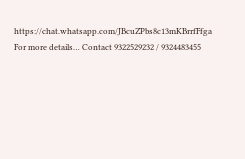https://chat.whatsapp.com/JBcuZPbs8c13mKBrrfFfga
For more details… Contact 9322529232 / 9324483455